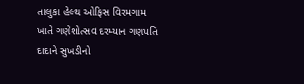તાલુકા હેલ્થ ઓફિસ વિરમગામ ખાતે ગણેશોત્સવ દરમ્યાન ગણપતિ દાદાને સુખડીનો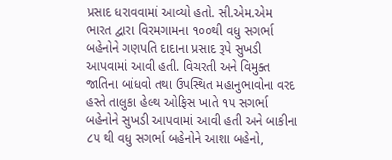પ્રસાદ ધરાવવામાં આવ્યો હતો. સી.એમ.એમ ભારત દ્વારા વિરમગામના ૧૦૦થી વધુ સગર્ભા બહેનોને ગણપતિ દાદાના પ્રસાદ રૂપે સુખડી આપવામાં આવી હતી. વિચરતી અને વિમુક્ત જાતિના બાંધવો તથા ઉપસ્થિત મહાનુભાવોના વરદ હસ્તે તાલુકા હેલ્થ ઓફિસ ખાતે ૧૫ સગર્ભા બહેનોને સુખડી આપવામાં આવી હતી અને બાકીના ૮૫ થી વધુ સગર્ભા બહેનોને આશા બહેનો,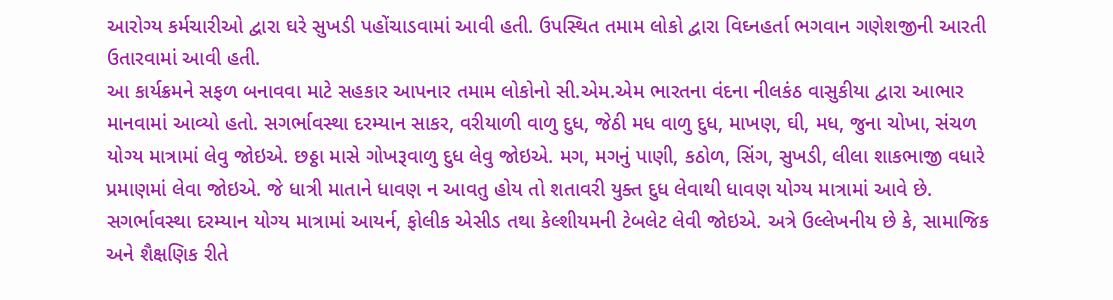આરોગ્ય કર્મચારીઓ દ્વારા ઘરે સુખડી પહોંચાડવામાં આવી હતી. ઉપસ્થિત તમામ લોકો દ્વારા વિઘ્નહર્તા ભગવાન ગણેશજીની આરતી ઉતારવામાં આવી હતી.
આ કાર્યક્રમને સફળ બનાવવા માટે સહકાર આપનાર તમામ લોકોનો સી.એમ.એમ ભારતના વંદના નીલકંઠ વાસુકીયા દ્વારા આભાર માનવામાં આવ્યો હતો. સગર્ભાવસ્થા દરમ્યાન સાકર, વરીયાળી વાળુ દુધ, જેઠી મધ વાળુ દુધ, માખણ, ઘી, મધ, જુના ચોખા, સંચળ યોગ્ય માત્રામાં લેવુ જોઇએ. છઠ્ઠા માસે ગોખરૂવાળુ દુધ લેવુ જોઇએ. મગ, મગનું પાણી, કઠોળ, સિંગ, સુખડી, લીલા શાકભાજી વધારે પ્રમાણમાં લેવા જોઇએ. જે ધાત્રી માતાને ધાવણ ન આવતુ હોય તો શતાવરી યુક્ત દુધ લેવાથી ધાવણ યોગ્ય માત્રામાં આવે છે.
સગર્ભાવસ્થા દરમ્યાન યોગ્ય માત્રામાં આયર્ન, ફોલીક એસીડ તથા કેલ્શીયમની ટેબલેટ લેવી જોઇએ. અત્રે ઉલ્લેખનીય છે કે, સામાજિક અને શૈક્ષણિક રીતે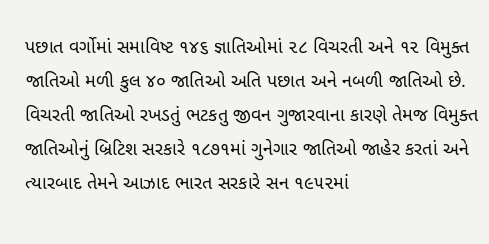પછાત વર્ગોમાં સમાવિષ્ટ ૧૪૬ જ્ઞાતિઓમાં ૨૮ વિચરતી અને ૧૨ વિમુક્ત જાતિઓ મળી કુલ ૪૦ જાતિઓ અતિ પછાત અને નબળી જાતિઓ છે. વિચરતી જાતિઓ રખડતું ભટકતુ જીવન ગુજારવાના કારણે તેમજ વિમુક્ત જાતિઓનું બ્રિટિશ સરકારે ૧૮૭૧માં ગુનેગાર જાતિઓ જાહેર કરતાં અને ત્યારબાદ તેમને આઝાદ ભારત સરકારે સન ૧૯૫૨માં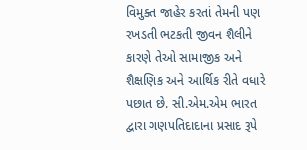વિમુક્ત જાહેર કરતાં તેમની પણ રખડતી ભટકતી જીવન શૈલીને કારણે તેઓ સામાજીક અને શૈક્ષણિક અને આર્થિક રીતે વધારે પછાત છે. સી.એમ.એમ ભારત દ્વારા ગણપતિદાદાના પ્રસાદ રૂપે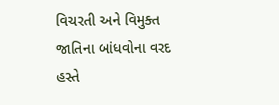વિચરતી અને વિમુક્ત જાતિના બાંધવોના વરદ હસ્તે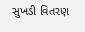સુખડી વિતરણ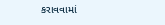કરાવવામાં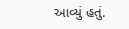આવ્યું હતું.